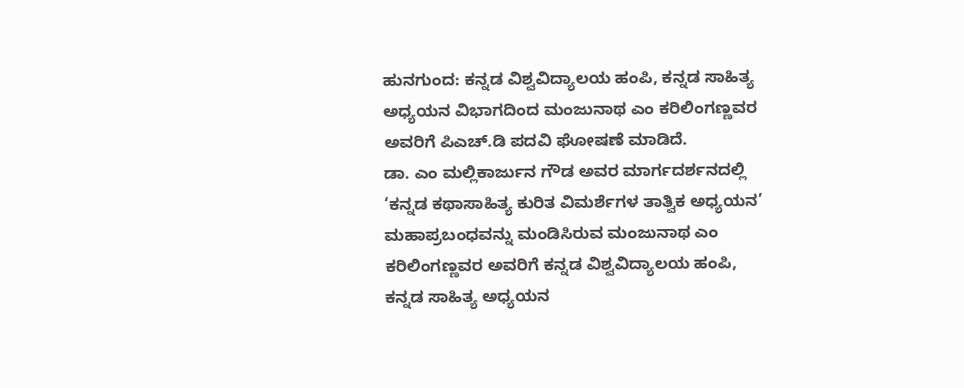ಹುನಗುಂದ: ಕನ್ನಡ ವಿಶ್ವವಿದ್ಯಾಲಯ ಹಂಪಿ, ಕನ್ನಡ ಸಾಹಿತ್ಯ ಅಧ್ಯಯನ ವಿಭಾಗದಿಂದ ಮಂಜುನಾಥ ಎಂ ಕರಿಲಿಂಗಣ್ಣವರ ಅವರಿಗೆ ಪಿಎಚ್.ಡಿ ಪದವಿ ಘೋಷಣೆ ಮಾಡಿದೆ.
ಡಾ. ಎಂ ಮಲ್ಲಿಕಾರ್ಜುನ ಗೌಡ ಅವರ ಮಾರ್ಗದರ್ಶನದಲ್ಲಿ ‘ಕನ್ನಡ ಕಥಾಸಾಹಿತ್ಯ ಕುರಿತ ವಿಮರ್ಶೆಗಳ ತಾತ್ವಿಕ ಅಧ್ಯಯನ’ ಮಹಾಪ್ರಬಂಧವನ್ನು ಮಂಡಿಸಿರುವ ಮಂಜುನಾಥ ಎಂ ಕರಿಲಿಂಗಣ್ಣವರ ಅವರಿಗೆ ಕನ್ನಡ ವಿಶ್ವವಿದ್ಯಾಲಯ ಹಂಪಿ, ಕನ್ನಡ ಸಾಹಿತ್ಯ ಅಧ್ಯಯನ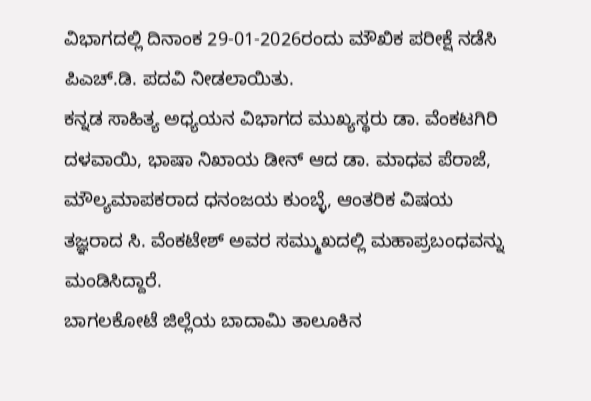ವಿಭಾಗದಲ್ಲಿ ದಿನಾಂಕ 29-01-2026ರಂದು ಮೌಖಿಕ ಪರೀಕ್ಷೆ ನಡೆಸಿ ಪಿಎಚ್.ಡಿ. ಪದವಿ ನೀಡಲಾಯಿತು.
ಕನ್ನಡ ಸಾಹಿತ್ಯ ಅಧ್ಯಯನ ವಿಭಾಗದ ಮುಖ್ಯಸ್ಥರು ಡಾ. ವೆಂಕಟಗಿರಿ ದಳವಾಯಿ, ಭಾಷಾ ನಿಖಾಯ ಡೀನ್ ಆದ ಡಾ. ಮಾಧವ ಪೆರಾಜೆ, ಮೌಲ್ಯಮಾಪಕರಾದ ಧನಂಜಯ ಕುಂಬ್ಳೆ, ಆಂತರಿಕ ವಿಷಯ ತಜ್ಞರಾದ ಸಿ. ವೆಂಕಟೇಶ್ ಅವರ ಸಮ್ಮುಖದಲ್ಲಿ ಮಹಾಪ್ರಬಂಧವನ್ನು ಮಂಡಿಸಿದ್ದಾರೆ.
ಬಾಗಲಕೋಟೆ ಜಿಲ್ಲೆಯ ಬಾದಾಮಿ ತಾಲೂಕಿನ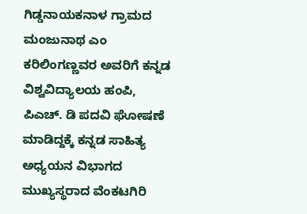ಗಿಡ್ಡನಾಯಕನಾಳ ಗ್ರಾಮದ ಮಂಜುನಾಥ ಎಂ ಕರಿಲಿಂಗಣ್ಣವರ ಅವರಿಗೆ ಕನ್ನಡ ವಿಶ್ವವಿದ್ಯಾಲಯ ಹಂಪಿ, ಪಿಎಚ್. ಡಿ ಪದವಿ ಘೋಷಣೆ ಮಾಡಿದ್ದಕ್ಕೆ ಕನ್ನಡ ಸಾಹಿತ್ಯ ಅಧ್ಯಯನ ವಿಭಾಗದ ಮುಖ್ಯಸ್ಥರಾದ ವೆಂಕಟಗಿರಿ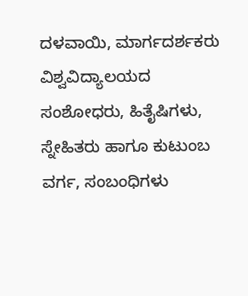ದಳವಾಯಿ, ಮಾರ್ಗದರ್ಶಕರು ವಿಶ್ವವಿದ್ಯಾಲಯದ ಸಂಶೋಧರು, ಹಿತೈಷಿಗಳು, ಸ್ನೇಹಿತರು ಹಾಗೂ ಕುಟುಂಬ ವರ್ಗ, ಸಂಬಂಧಿಗಳು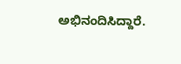ಅಭಿನಂದಿಸಿದ್ದಾರೆ.